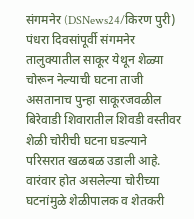संगमनेर (DSNews24/किरण पुरी) पंधरा दिवसांपूर्वी संगमनेर तालुक्यातील साकूर येथून शेळ्या चोरून नेल्याची घटना ताजी असतानाच पुन्हा साकूरजवळील बिरेवाडी शिवारातील शिवडी वस्तीवर शेळी चोरीची घटना घडल्याने परिसरात खळबळ उडाली आहे. वारंवार होत असलेल्या चोरीच्या घटनांमुळे शेळीपालक व शेतकरी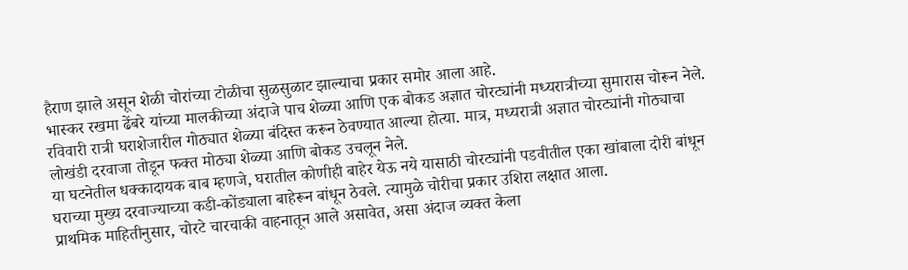हैराण झाले असून शेळी चोरांच्या टोळीचा सुळसुळाट झाल्याचा प्रकार समोर आला आहे.
भास्कर रखमा ढेंबरे यांच्या मालकीच्या अंदाजे पाच शेळ्या आणि एक बोकड अज्ञात चोरट्यांनी मध्यरात्रीच्या सुमारास चोरून नेले. रविवारी रात्री घराशेजारील गोठ्यात शेळ्या बंदिस्त करून ठेवण्यात आल्या होत्या. मात्र, मध्यरात्री अज्ञात चोरट्यांनी गोठ्याचा लोखंडी दरवाजा तोडून फक्त मोठ्या शेळ्या आणि बोकड उचलून नेले.
या घटनेतील धक्कादायक बाब म्हणजे, घरातील कोणीही बाहेर येऊ नये यासाठी चोरट्यांनी पडवीतील एका खांबाला दोरी बांधून घराच्या मुख्य दरवाज्याच्या कडी-कोंड्याला बाहेरून बांधून ठेवले. त्यामुळे चोरीचा प्रकार उशिरा लक्षात आला.
प्राथमिक माहितीनुसार, चोरटे चारचाकी वाहनातून आले असावेत, असा अंदाज व्यक्त केला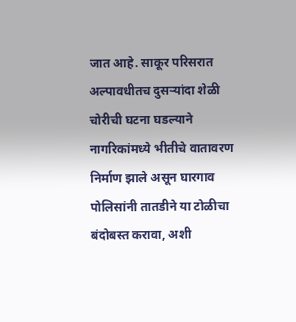जात आहे. साकूर परिसरात अल्पावधीतच दुसऱ्यांदा शेळी चोरीची घटना घडल्याने नागरिकांमध्ये भीतीचे वातावरण निर्माण झाले असून घारगाव पोलिसांनी तातडीने या टोळीचा बंदोबस्त करावा, अशी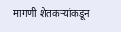मागणी शेतकऱ्यांकडून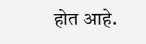होत आहे.